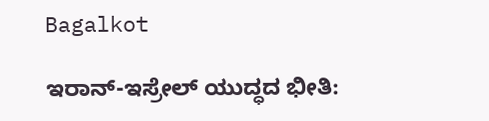Bagalkot

ಇರಾನ್-ಇಸ್ರೇಲ್ ಯುದ್ಧದ ಭೀತಿ: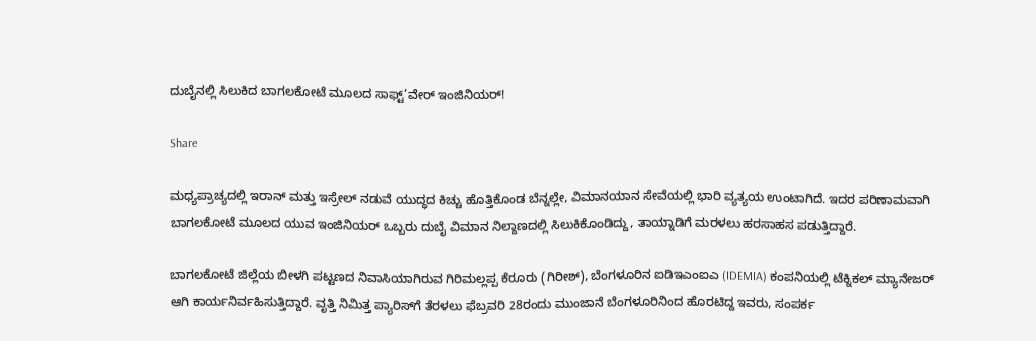ದುಬೈನಲ್ಲಿ ಸಿಲುಕಿದ ಬಾಗಲಕೋಟೆ ಮೂಲದ ಸಾಫ್ಟ್’ವೇರ್ ಇಂಜಿನಿಯರ್!

Share

ಮಧ್ಯಪ್ರಾಚ್ಯದಲ್ಲಿ ಇರಾನ್ ಮತ್ತು ಇಸ್ರೇಲ್ ನಡುವೆ ಯುದ್ಧದ ಕಿಚ್ಚು ಹೊತ್ತಿಕೊಂಡ ಬೆನ್ನಲ್ಲೇ, ವಿಮಾನಯಾನ ಸೇವೆಯಲ್ಲಿ ಭಾರಿ ವ್ಯತ್ಯಯ ಉಂಟಾಗಿದೆ. ಇದರ ಪರಿಣಾಮವಾಗಿ ಬಾಗಲಕೋಟೆ ಮೂಲದ ಯುವ ಇಂಜಿನಿಯರ್ ಒಬ್ಬರು ದುಬೈ ವಿಮಾನ ನಿಲ್ದಾಣದಲ್ಲಿ ಸಿಲುಕಿಕೊಂಡಿದ್ದು, ತಾಯ್ನಾಡಿಗೆ ಮರಳಲು ಹರಸಾಹಸ ಪಡುತ್ತಿದ್ದಾರೆ.

ಬಾಗಲಕೋಟೆ ಜಿಲ್ಲೆಯ ಬೀಳಗಿ ಪಟ್ಟಣದ ನಿವಾಸಿಯಾಗಿರುವ ಗಿರಿಮಲ್ಲಪ್ಪ ಕೆರೂರು (ಗಿರೀಶ್), ಬೆಂಗಳೂರಿನ ಐಡಿಇಎಂಐಎ (IDEMIA) ಕಂಪನಿಯಲ್ಲಿ ಟೆಕ್ನಿಕಲ್ ಮ್ಯಾನೇಜರ್ ಆಗಿ ಕಾರ್ಯನಿರ್ವಹಿಸುತ್ತಿದ್ದಾರೆ. ವೃತ್ತಿ ನಿಮಿತ್ತ ಪ್ಯಾರಿಸ್‌ಗೆ ತೆರಳಲು ಫೆಬ್ರವರಿ 28ರಂದು ಮುಂಜಾನೆ ಬೆಂಗಳೂರಿನಿಂದ ಹೊರಟಿದ್ದ ಇವರು, ಸಂಪರ್ಕ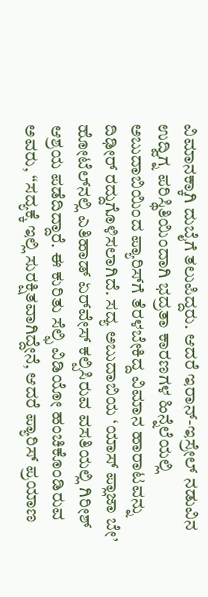ವಿಮಾನಕ್ಕಾಗಿ ದುಬೈಗೆ ತಲುಪಿದ್ದರು. ಆದರೆ ಇರಾನ್-ಇಸ್ರೇಲ್ ನಡುವಿನ ಉದ್ವಿಗ್ನ ಪರಿಸ್ಥಿತಿಯಿಂದಾಗಿ ಭದ್ರತಾ ಕಾರಣಗಳ ಹಿನ್ನೆಲೆಯಲ್ಲಿ ಅಬುದಾಬಿಯಿಂದ ಪ್ಯಾರಿಸ್‌ಗೆ ತೆರಳಬೇಕಿದ್ದ ವಿಮಾನ ಹಾರಾಟವನ್ನು ದಿಢೀರ್ ರದ್ದುಗೊಳಿಸಲಾಗಿದೆ. ಸದ್ಯ ಅಬುದಾಬಿಯ ‘ಯಾಸ್ ಪ್ಲಾಜಾ ಬೇ’ ಹೋಟೆಲ್‌ನಲ್ಲಿ ಎತಿಹಾಡ್ ಏರ್‌ವೇಸ್ ಕಲ್ಪಿಸಿರುವ ವಸತಿಯಲ್ಲಿ ಗಿರೀಶ್ ಆಶ್ರಯ ಪಡೆದಿದ್ದಾರೆ. ಈ ಕುರಿತು ಸೆಲ್ಫಿ ವಿಡಿಯೋ ಹಂಚಿಕೊಂಡಿರುವ ಅವರು, “ಸದ್ಯಕ್ಕೆ ಇಲ್ಲಿ ಸುರಕ್ಷಿತವಾಗಿದ್ದೇನೆ, ಆದರೆ ಪ್ಯಾರಿಸ್ ಪ್ರಯಾಣ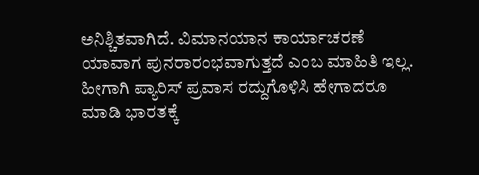ಅನಿಶ್ಚಿತವಾಗಿದೆ. ವಿಮಾನಯಾನ ಕಾರ್ಯಾಚರಣೆ ಯಾವಾಗ ಪುನರಾರಂಭವಾಗುತ್ತದೆ ಎಂಬ ಮಾಹಿತಿ ಇಲ್ಲ. ಹೀಗಾಗಿ ಪ್ಯಾರಿಸ್ ಪ್ರವಾಸ ರದ್ದುಗೊಳಿಸಿ ಹೇಗಾದರೂ ಮಾಡಿ ಭಾರತಕ್ಕೆ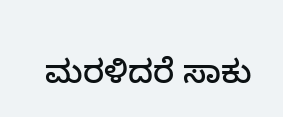ಮರಳಿದರೆ ಸಾಕು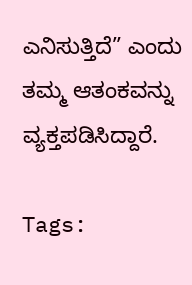ಎನಿಸುತ್ತಿದೆ” ಎಂದು ತಮ್ಮ ಆತಂಕವನ್ನು ವ್ಯಕ್ತಪಡಿಸಿದ್ದಾರೆ.

Tags: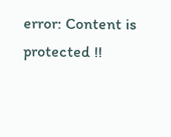error: Content is protected !!